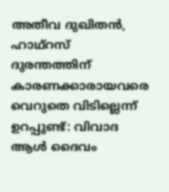അതീവ ദുഖിതന്‍, ഹാഥ്റസ് ദുരന്തത്തിന് കാരണക്കാരായവരെ വെറുതെ വിടില്ലെന്ന് ഉറപ്പുണ്ട്: വിവാദ ആള്‍ ദൈവം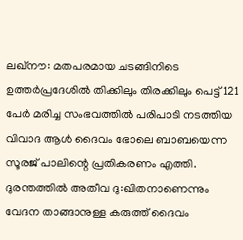ലഖ്നൗ: മതപരമായ ചടങ്ങിനിടെ ഉത്തര്‍പ്രദേശില്‍ തിക്കിലും തിരക്കിലും പെട്ട് 121 പേര്‍ മരിച്ച സംഭവത്തില്‍ പരിപാടി നടത്തിയ വിവാദ ആള്‍ ദൈവം ഭോലെ ബാബയെന്ന സൂരജ് പാലിന്റെ പ്രതികരണം എത്തി. ദുരന്തത്തില്‍ അതീവ ദു:ഖിതനാണെന്നും വേദന താങ്ങാനുള്ള കരുത്ത് ദൈവം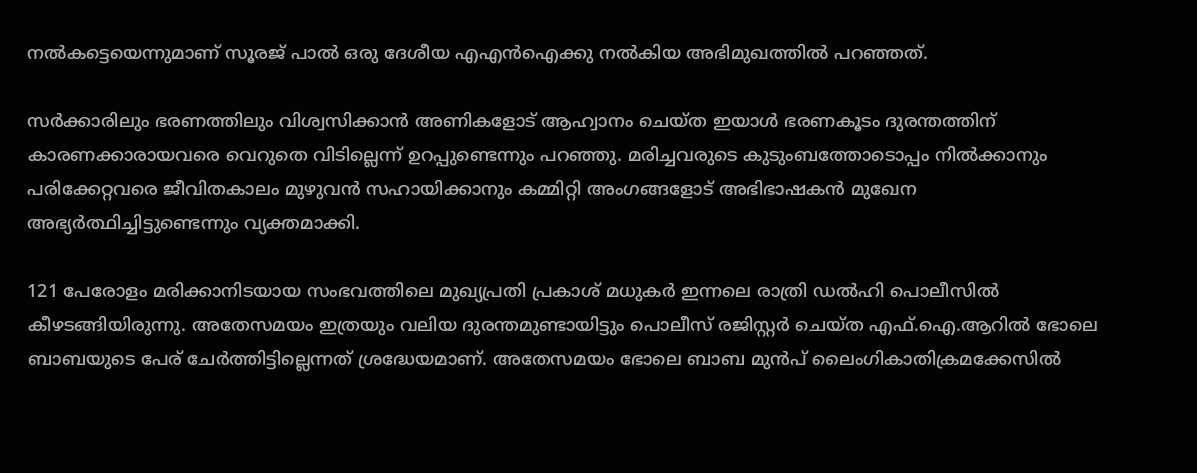നല്‍കട്ടെയെന്നുമാണ് സൂരജ് പാല്‍ ഒരു ദേശീയ എഎന്‍ഐക്കു നല്‍കിയ അഭിമുഖത്തില്‍ പറഞ്ഞത്.

സര്‍ക്കാരിലും ഭരണത്തിലും വിശ്വസിക്കാന്‍ അണികളോട് ആഹ്വാനം ചെയ്ത ഇയാള്‍ ഭരണകൂടം ദുരന്തത്തിന് കാരണക്കാരായവരെ വെറുതെ വിടില്ലെന്ന് ഉറപ്പുണ്ടെന്നും പറഞ്ഞു. മരിച്ചവരുടെ കുടുംബത്തോടൊപ്പം നില്‍ക്കാനും പരിക്കേറ്റവരെ ജീവിതകാലം മുഴുവന്‍ സഹായിക്കാനും കമ്മിറ്റി അംഗങ്ങളോട് അഭിഭാഷകന്‍ മുഖേന അഭ്യര്‍ത്ഥിച്ചിട്ടുണ്ടെന്നും വ്യക്തമാക്കി.

121 പേരോളം മരിക്കാനിടയായ സംഭവത്തിലെ മുഖ്യപ്രതി പ്രകാശ് മധുകര്‍ ഇന്നലെ രാത്രി ഡല്‍ഹി പൊലീസില്‍ കീഴടങ്ങിയിരുന്നു. അതേസമയം ഇത്രയും വലിയ ദുരന്തമുണ്ടായിട്ടും പൊലീസ് രജിസ്റ്റര്‍ ചെയ്ത എഫ്.ഐ.ആറില്‍ ഭോലെ ബാബയുടെ പേര് ചേര്‍ത്തിട്ടില്ലെന്നത് ശ്രദ്ധേയമാണ്. അതേസമയം ഭോലെ ബാബ മുന്‍പ് ലൈംഗികാതിക്രമക്കേസില്‍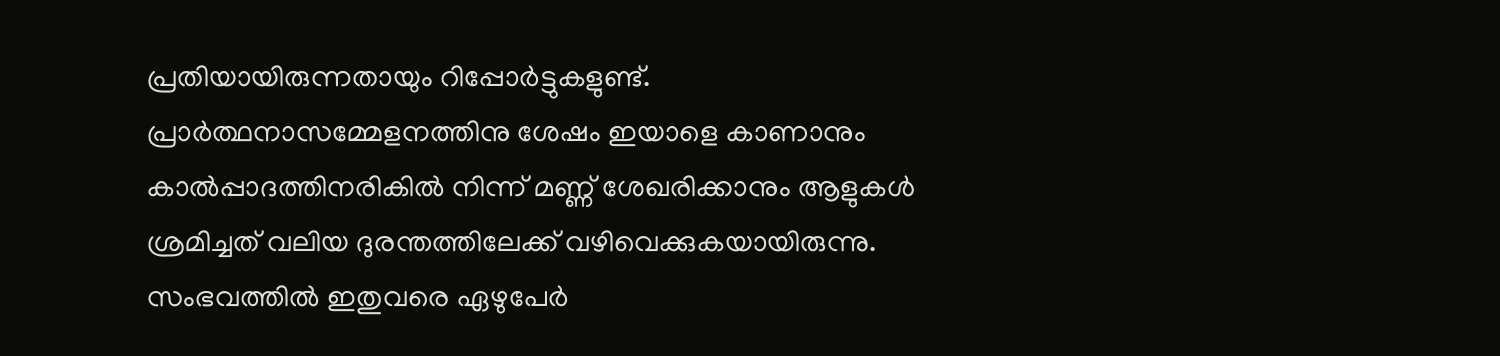പ്രതിയായിരുന്നതായും റിപ്പോര്‍ട്ടുകളുണ്ട്. പ്രാര്‍ത്ഥനാസമ്മേളനത്തിനു ശേഷം ഇയാളെ കാണാനും കാല്‍പ്പാദത്തിനരികില്‍ നിന്ന് മണ്ണ് ശേഖരിക്കാനും ആളുകള്‍ ശ്രമിച്ചത് വലിയ ദുരന്തത്തിലേക്ക് വഴിവെക്കുകയായിരുന്നു. സംഭവത്തില്‍ ഇതുവരെ ഏഴുപേര്‍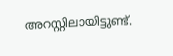അറസ്റ്റിലായിട്ടുണ്ട്.